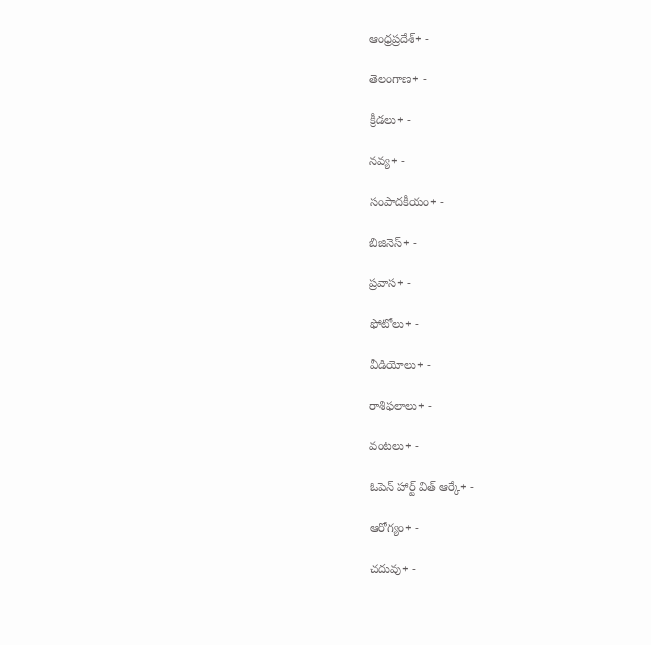ఆంధ్రప్రదేశ్+ -

తెలంగాణ+ -

క్రీడలు+ -

నవ్య+ -

సంపాదకీయం+ -

బిజినెస్+ -

ప్రవాస+ -

ఫోటోలు+ -

వీడియోలు+ -

రాశిఫలాలు+ -

వంటలు+ -

ఓపెన్ హార్ట్ విత్ ఆర్కే+ -

ఆరోగ్యం+ -

చదువు+ -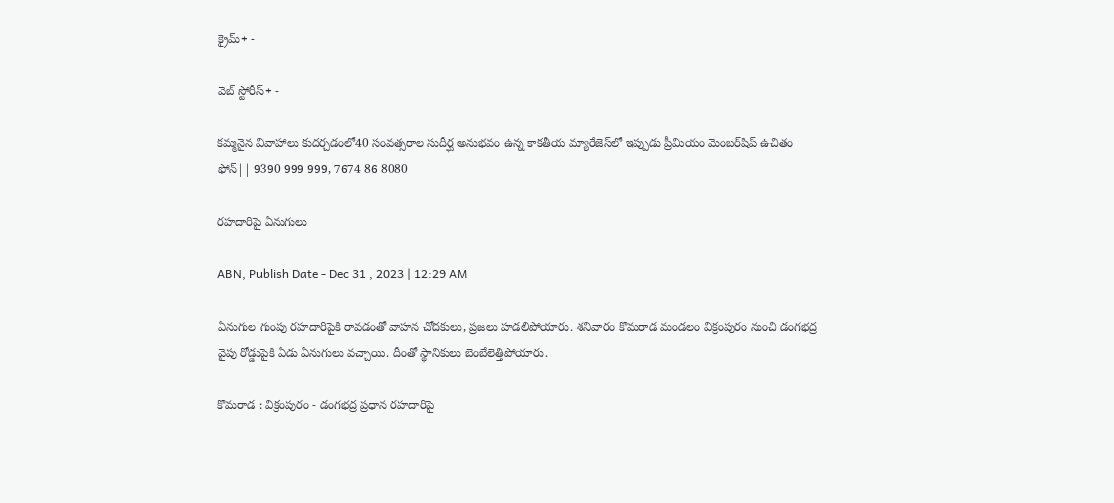క్రైమ్+ -

వెబ్ స్టోరీస్+ -

కమ్మనైన వివాహాలు కుదర్చడంలో40 సంవత్సరాల సుదీర్ఘ అనుభవం ఉన్న కాకతీయ మ్యారేజెస్‌లో ఇప్పుడు ప్రీమియం మెంబర్‌షిప్‌ ఉచితం ఫోన్|| 9390 999 999, 7674 86 8080

రహదారిపై ఏనుగులు

ABN, Publish Date - Dec 31 , 2023 | 12:29 AM

ఏనుగుల గుంపు రహదారిపైకి రావడంతో వాహన చోదకులు, ప్రజలు హడలిపోయారు. శనివారం కొమరాడ మండలం విక్రంపురం నుంచి డంగభద్ర వైపు రోడ్డుపైకి ఏడు ఏనుగులు వచ్చాయి. దీంతో స్థానికులు బెంబేలెత్తిపోయారు.

కొమరాడ : విక్రంపురం - డంగభద్ర ప్రధాన రహదారిపై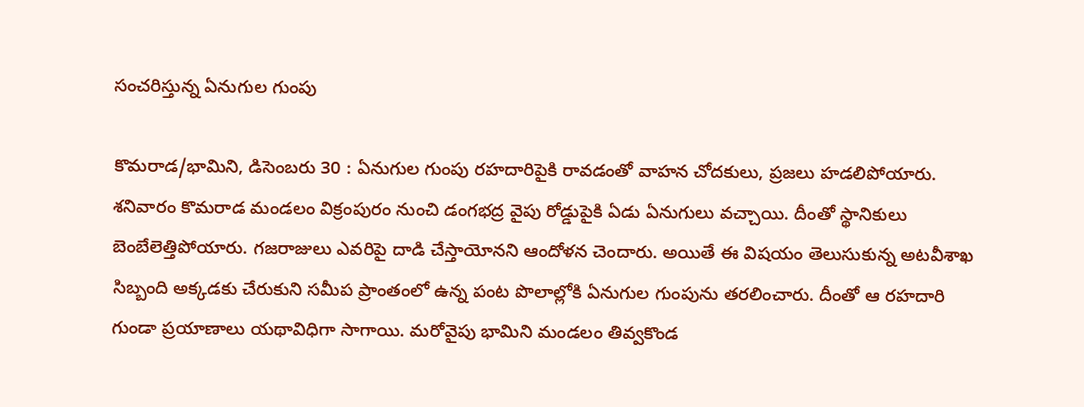సంచరిస్తున్న ఏనుగుల గుంపు

కొమరాడ/భామిని, డిసెంబరు 30 : ఏనుగుల గుంపు రహదారిపైకి రావడంతో వాహన చోదకులు, ప్రజలు హడలిపోయారు. శనివారం కొమరాడ మండలం విక్రంపురం నుంచి డంగభద్ర వైపు రోడ్డుపైకి ఏడు ఏనుగులు వచ్చాయి. దీంతో స్థానికులు బెంబేలెత్తిపోయారు. గజరాజులు ఎవరిపై దాడి చేస్తాయోనని ఆందోళన చెందారు. అయితే ఈ విషయం తెలుసుకున్న అటవీశాఖ సిబ్బంది అక్కడకు చేరుకుని సమీప ప్రాంతంలో ఉన్న పంట పొలాల్లోకి ఏనుగుల గుంపును తరలించారు. దీంతో ఆ రహదారి గుండా ప్రయాణాలు యథావిధిగా సాగాయి. మరోవైపు భామిని మండలం తివ్వకొండ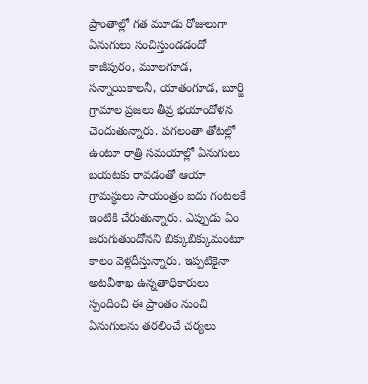ప్రాంతాల్లో గత మూడు రోజులుగా ఏనుగులు సంచిస్తుండడందో కాజీపురం, మూలగూడ, సన్నాయికాలనీ, యాతంగూడ, బూర్జి గ్రామాల ప్రజలు తీవ్ర భయాందోళన చెందుతున్నారు. పగలంతా తోటల్లో ఉంటూ రాత్రి సమయాల్లో ఏనుగులు బయటకు రావడంతో ఆయా గ్రామస్థులు సాయంత్రం ఐదు గంటలకే ఇంటికి చేరుతున్నారు. ఎప్పుడు ఏం జరుగుతుందోనని బిక్కుబిక్కుమంటూ కాలం వెళ్లదీస్తున్నారు. ఇప్పటికైనా అటవీశాఖ ఉన్నతాధికారులు స్పందించి ఈ ప్రాంతం నుంచి ఏనుగులను తరలించే చర్యలు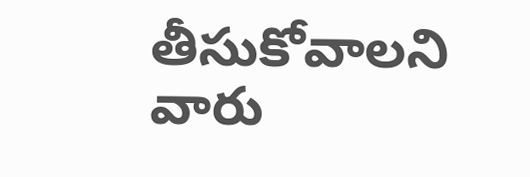తీసుకోవాలని వారు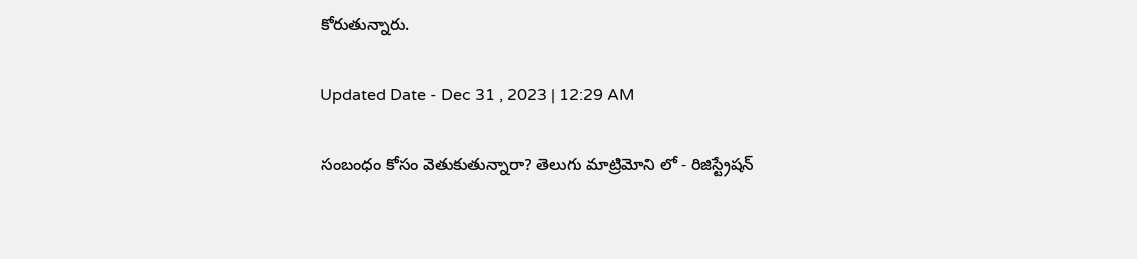కోరుతున్నారు.

Updated Date - Dec 31 , 2023 | 12:29 AM

సంబంధం కోసం వెతుకుతున్నారా? తెలుగు మాట్రిమోని లో - రిజిస్ట్రేషన్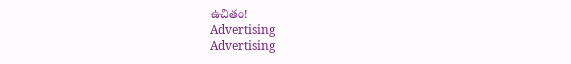ఉచితం!
Advertising
Advertising